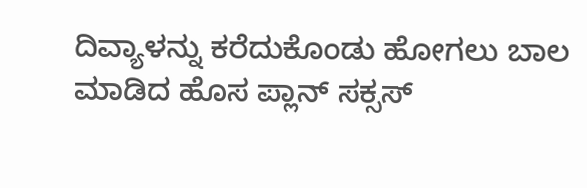ದಿವ್ಯಾಳನ್ನು ಕರೆದುಕೊಂಡು ಹೋಗಲು ಬಾಲ ಮಾಡಿದ ಹೊಸ ಪ್ಲಾನ್ ಸಕ್ಸಸ್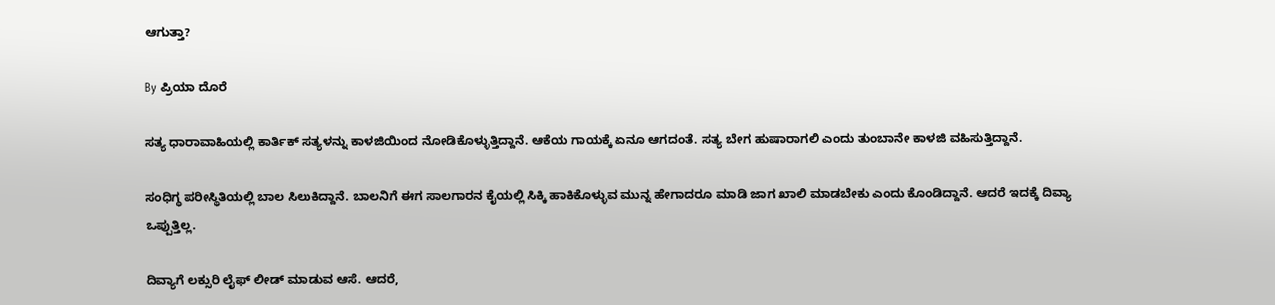ಆಗುತ್ತಾ?

By ಪ್ರಿಯಾ ದೊರೆ

ಸತ್ಯ ಧಾರಾವಾಹಿಯಲ್ಲಿ ಕಾರ್ತಿಕ್ ಸತ್ಯಳನ್ನು ಕಾಳಜಿಯಿಂದ ನೋಡಿಕೊಳ್ಳುತ್ತಿದ್ದಾನೆ. ಆಕೆಯ ಗಾಯಕ್ಕೆ ಏನೂ ಆಗದಂತೆ. ಸತ್ಯ ಬೇಗ ಹುಷಾರಾಗಲಿ ಎಂದು ತುಂಬಾನೇ ಕಾಳಜಿ ವಹಿಸುತ್ತಿದ್ದಾನೆ.

ಸಂಧಿಗ್ಧ ಪರೀಸ್ಥಿತಿಯಲ್ಲಿ ಬಾಲ ಸಿಲುಕಿದ್ದಾನೆ. ಬಾಲನಿಗೆ ಈಗ ಸಾಲಗಾರನ ಕೈಯಲ್ಲಿ ಸಿಕ್ಕಿ ಹಾಕಿಕೊಳ್ಳುವ ಮುನ್ನ ಹೇಗಾದರೂ ಮಾಡಿ ಜಾಗ ಖಾಲಿ ಮಾಡಬೇಕು ಎಂದು ಕೊಂಡಿದ್ದಾನೆ. ಆದರೆ ಇದಕ್ಕೆ ದಿವ್ಯಾ ಒಪ್ಪುತ್ತಿಲ್ಲ.

ದಿವ್ಯಾಗೆ ಲಕ್ಸುರಿ ಲೈಫ್ ಲೀಡ್ ಮಾಡುವ ಆಸೆ. ಆದರೆ,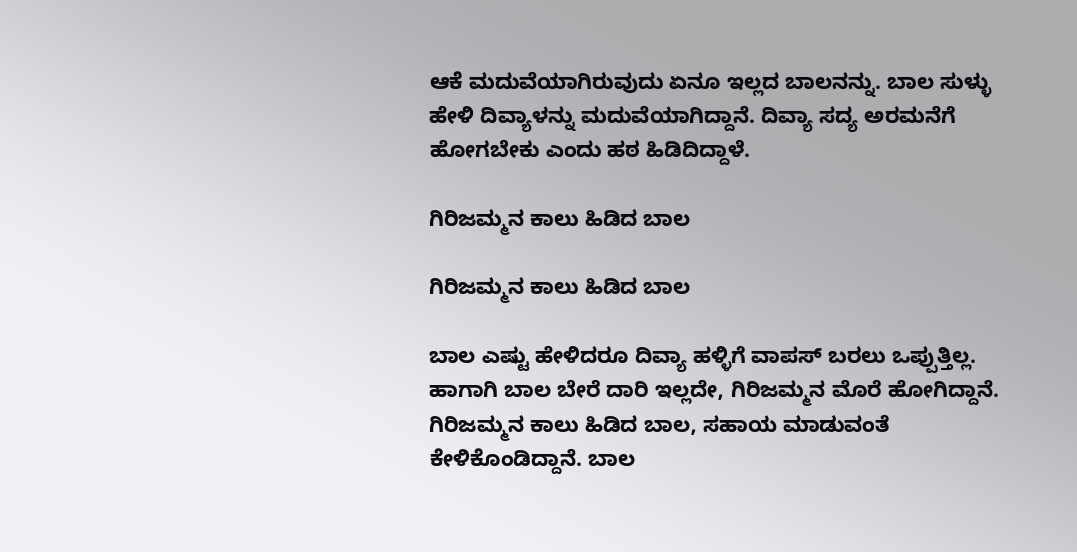ಆಕೆ ಮದುವೆಯಾಗಿರುವುದು ಏನೂ ಇಲ್ಲದ ಬಾಲನನ್ನು. ಬಾಲ ಸುಳ್ಳು ಹೇಳಿ ದಿವ್ಯಾಳನ್ನು ಮದುವೆಯಾಗಿದ್ದಾನೆ. ದಿವ್ಯಾ ಸದ್ಯ ಅರಮನೆಗೆ ಹೋಗಬೇಕು ಎಂದು ಹಠ ಹಿಡಿದಿದ್ದಾಳೆ.

ಗಿರಿಜಮ್ಮನ ಕಾಲು ಹಿಡಿದ ಬಾಲ

ಗಿರಿಜಮ್ಮನ ಕಾಲು ಹಿಡಿದ ಬಾಲ

ಬಾಲ ಎಷ್ಟು ಹೇಳಿದರೂ ದಿವ್ಯಾ ಹಳ್ಳಿಗೆ ವಾಪಸ್ ಬರಲು ಒಪ್ಪುತ್ತಿಲ್ಲ. ಹಾಗಾಗಿ ಬಾಲ ಬೇರೆ ದಾರಿ ಇಲ್ಲದೇ, ಗಿರಿಜಮ್ಮನ ಮೊರೆ ಹೋಗಿದ್ದಾನೆ. ಗಿರಿಜಮ್ಮನ ಕಾಲು ಹಿಡಿದ ಬಾಲ, ಸಹಾಯ ಮಾಡುವಂತೆ ಕೇಳಿಕೊಂಡಿದ್ದಾನೆ. ಬಾಲ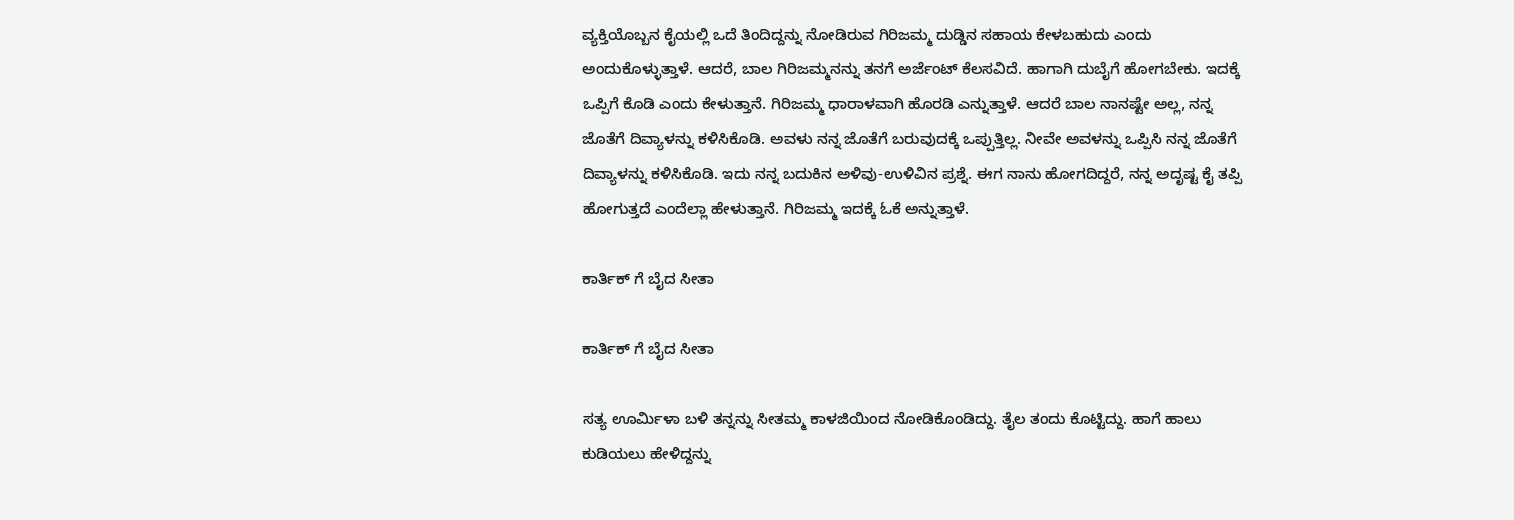ವ್ಯಕ್ತಿಯೊಬ್ಬನ ಕೈಯಲ್ಲಿ ಒದೆ ತಿಂದಿದ್ದನ್ನು ನೋಡಿರುವ ಗಿರಿಜಮ್ಮ ದುಡ್ಡಿನ ಸಹಾಯ ಕೇಳಬಹುದು ಎಂದು ಅಂದುಕೊಳ್ಳುತ್ತಾಳೆ. ಆದರೆ, ಬಾಲ ಗಿರಿಜಮ್ಮನನ್ನು ತನಗೆ ಅರ್ಜೆಂಟ್ ಕೆಲಸವಿದೆ. ಹಾಗಾಗಿ ದುಬೈಗೆ ಹೋಗಬೇಕು. ಇದಕ್ಕೆ ಒಪ್ಪಿಗೆ ಕೊಡಿ ಎಂದು ಕೇಳುತ್ತಾನೆ. ಗಿರಿಜಮ್ಮ ಧಾರಾಳವಾಗಿ ಹೊರಡಿ ಎನ್ನುತ್ತಾಳೆ. ಆದರೆ ಬಾಲ ನಾನಷ್ಟೇ ಅಲ್ಲ, ನನ್ನ ಜೊತೆಗೆ ದಿವ್ಯಾಳನ್ನು ಕಳಿಸಿಕೊಡಿ. ಅವಳು ನನ್ನ ಜೊತೆಗೆ ಬರುವುದಕ್ಕೆ ಒಪ್ಪುತ್ತಿಲ್ಲ. ನೀವೇ ಅವಳನ್ನು ಒಪ್ಪಿಸಿ ನನ್ನ ಜೊತೆಗೆ ದಿವ್ಯಾಳನ್ನು ಕಳಿಸಿಕೊಡಿ. ಇದು ನನ್ನ ಬದುಕಿನ ಅಳಿವು-ಉಳಿವಿನ ಪ್ರಶ್ನೆ. ಈಗ ನಾನು ಹೋಗದಿದ್ದರೆ, ನನ್ನ ಅದೃಷ್ಟ ಕೈ ತಪ್ಪಿ ಹೋಗುತ್ತದೆ ಎಂದೆಲ್ಲಾ ಹೇಳುತ್ತಾನೆ. ಗಿರಿಜಮ್ಮ ಇದಕ್ಕೆ ಓಕೆ ಅನ್ನುತ್ತಾಳೆ.

ಕಾರ್ತಿಕ್ ಗೆ ಬೈದ ಸೀತಾ

ಕಾರ್ತಿಕ್ ಗೆ ಬೈದ ಸೀತಾ

ಸತ್ಯ ಊರ್ಮಿಳಾ ಬಳಿ ತನ್ನನ್ನು ಸೀತಮ್ಮ ಕಾಳಜಿಯಿಂದ ನೋಡಿಕೊಂಡಿದ್ದು. ತೈಲ ತಂದು ಕೊಟ್ಟಿದ್ದು. ಹಾಗೆ ಹಾಲು ಕುಡಿಯಲು ಹೇಳಿದ್ದನ್ನು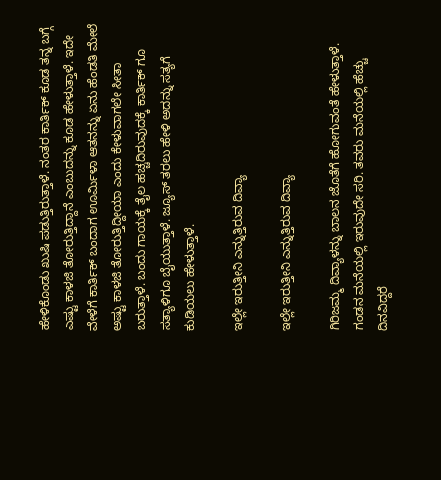ಹೇಳಿಕೊಂಡು ಖುಷಿ ಪಡುತ್ತಿರುತ್ತಾಳೆ. ನಂತರ ಕಾರ್ತಿಕ್ ಕೂಡ ತನ್ನ ಬಗ್ಗೆ ಎಷ್ಟು ಕಾಳಜಿ ತೋರುತ್ತಿದ್ದಾನೆ ಎಂಬುದನ್ನು ಕೂಡ ಹೇಳುತ್ತಾಳೆ. ಇದೇ ವೇಳೆಗೆ ಕಾರ್ತಿಕ್ ಬಂದಾಗ ಊರ್ಮಿಳಾ ಆತನನ್ನು ಏನು ಹೆಂಡತಿ ಮೇಲೆ ಅಷ್ಟು ಕಾಳಜಿ ತೋರುತ್ತಿದ್ದೀಯಾ ಎಂದು ಕೇಳುವಾಗಲೇ ಸೀತಾ ಬರುತ್ತಾಳೆ. ಬಂದು ಗಾಯಕ್ಕೆ ತೈಲ ಹಚ್ಚದಿರುವುದಕ್ಕೆ ಕಾರ್ತಿಕ್ ಗೂ ಸತ್ಯಾಳಿಗೂ ಬೈಯುತ್ತಾಳೆ. ಜ್ಯೂಸ್ ತರಲು ಹೇಳಿ ಅದನ್ನು ಸತ್ಯಗೆ ಕುಡಿಯಲು ಹೇಳುತ್ತಾಳೆ.

ಇಲ್ಲೇ ಇರುತ್ತೀನಿ ಎನ್ನುತ್ತಿರುವ ದಿವ್ಯಾ

ಇಲ್ಲೇ ಇರುತ್ತೀನಿ ಎನ್ನುತ್ತಿರುವ ದಿವ್ಯಾ

ಗಿರಿಜಮ್ಮ ದಿವ್ಯಾಳನ್ನು ಬಾಲನ ಜೊತೆಗೆ ಹೋಗುವಂತೆ ಹೇಳುತ್ತಾಳೆ. ಗಂಡನ ಮನೆಯಲ್ಲಿ ಇರುವುದೇ ಸರಿ. ತವರು ಮನೆಯಲ್ಲಿ ಹೆಚ್ಚು ದಿನವಿದ್ದರೆ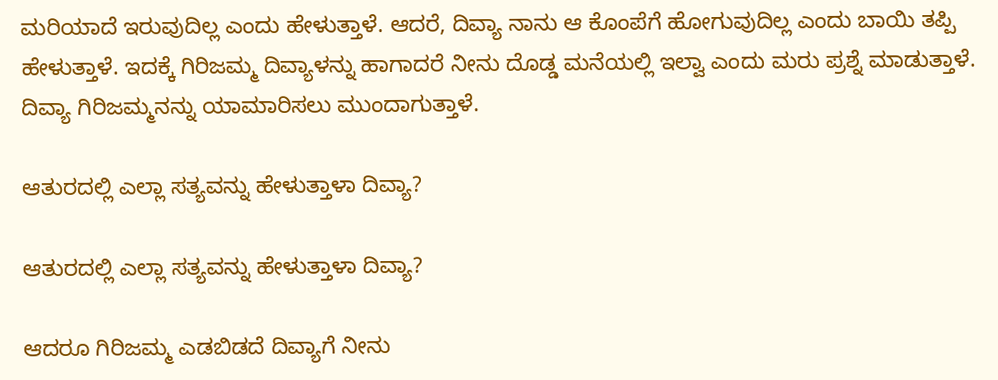ಮರಿಯಾದೆ ಇರುವುದಿಲ್ಲ ಎಂದು ಹೇಳುತ್ತಾಳೆ. ಆದರೆ, ದಿವ್ಯಾ ನಾನು ಆ ಕೊಂಪೆಗೆ ಹೋಗುವುದಿಲ್ಲ ಎಂದು ಬಾಯಿ ತಪ್ಪಿ ಹೇಳುತ್ತಾಳೆ. ಇದಕ್ಕೆ ಗಿರಿಜಮ್ಮ ದಿವ್ಯಾಳನ್ನು ಹಾಗಾದರೆ ನೀನು ದೊಡ್ಡ ಮನೆಯಲ್ಲಿ ಇಲ್ವಾ ಎಂದು ಮರು ಪ್ರಶ್ನೆ ಮಾಡುತ್ತಾಳೆ. ದಿವ್ಯಾ ಗಿರಿಜಮ್ಮನನ್ನು ಯಾಮಾರಿಸಲು ಮುಂದಾಗುತ್ತಾಳೆ.

ಆತುರದಲ್ಲಿ ಎಲ್ಲಾ ಸತ್ಯವನ್ನು ಹೇಳುತ್ತಾಳಾ ದಿವ್ಯಾ?

ಆತುರದಲ್ಲಿ ಎಲ್ಲಾ ಸತ್ಯವನ್ನು ಹೇಳುತ್ತಾಳಾ ದಿವ್ಯಾ?

ಆದರೂ ಗಿರಿಜಮ್ಮ ಎಡಬಿಡದೆ ದಿವ್ಯಾಗೆ ನೀನು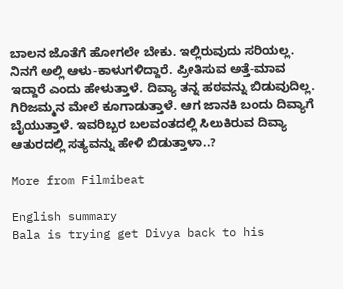ಬಾಲನ ಜೊತೆಗೆ ಹೋಗಲೇ ಬೇಕು. ಇಲ್ಲಿರುವುದು ಸರಿಯಲ್ಲ. ನಿನಗೆ ಅಲ್ಲಿ ಆಳು-ಕಾಳುಗಳಿದ್ದಾರೆ. ಪ್ರೀತಿಸುವ ಅತ್ತೆ-ಮಾವ ಇದ್ದಾರೆ ಎಂದು ಹೇಳುತ್ತಾಳೆ. ದಿವ್ಯಾ ತನ್ನ ಹಠವನ್ನು ಬಿಡುವುದಿಲ್ಲ. ಗಿರಿಜಮ್ಮನ ಮೇಲೆ ಕೂಗಾಡುತ್ತಾಳೆ. ಆಗ ಜಾನಕಿ ಬಂದು ದಿವ್ಯಾಗೆ ಬೈಯುತ್ತಾಳೆ. ಇವರಿಬ್ಬರ ಬಲವಂತದಲ್ಲಿ ಸಿಲುಕಿರುವ ದಿವ್ಯಾ ಆತುರದಲ್ಲಿ ಸತ್ಯವನ್ನು ಹೇಳಿ ಬಿಡುತ್ತಾಳಾ..?

More from Filmibeat

English summary
Bala is trying get Divya back to his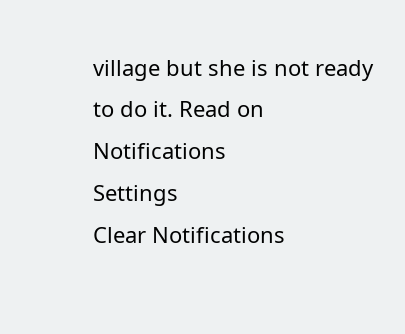village but she is not ready to do it. Read on
Notifications
Settings
Clear Notifications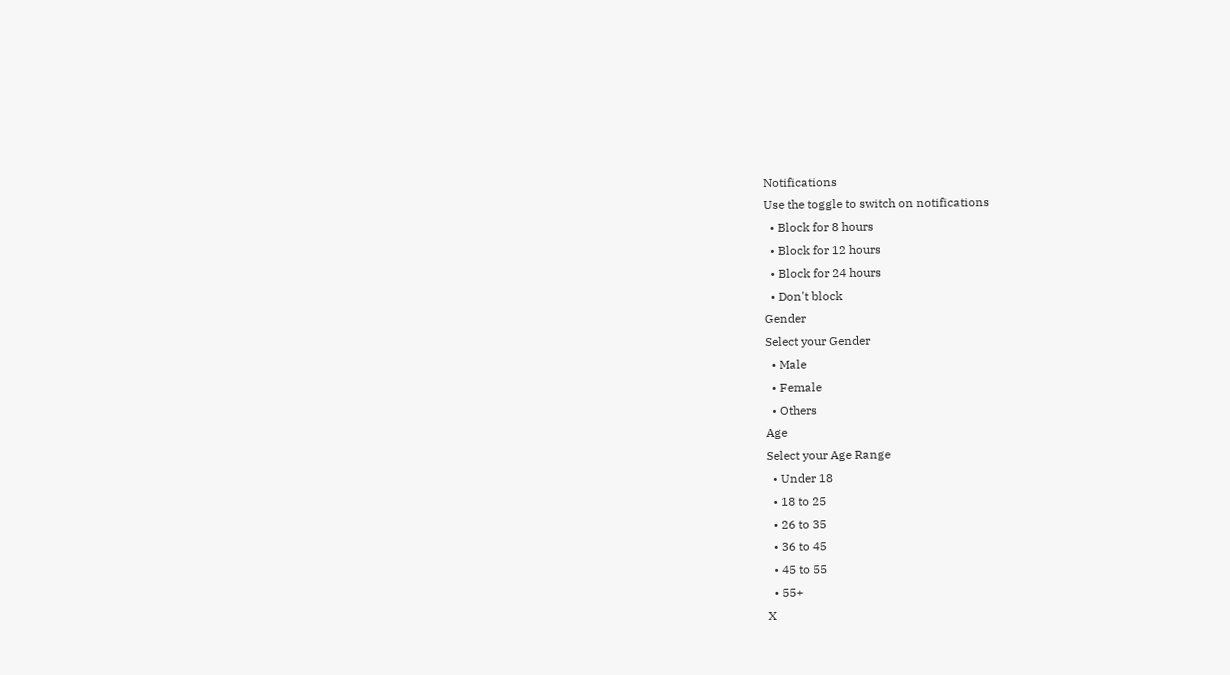Notifications
Use the toggle to switch on notifications
  • Block for 8 hours
  • Block for 12 hours
  • Block for 24 hours
  • Don't block
Gender
Select your Gender
  • Male
  • Female
  • Others
Age
Select your Age Range
  • Under 18
  • 18 to 25
  • 26 to 35
  • 36 to 45
  • 45 to 55
  • 55+
X